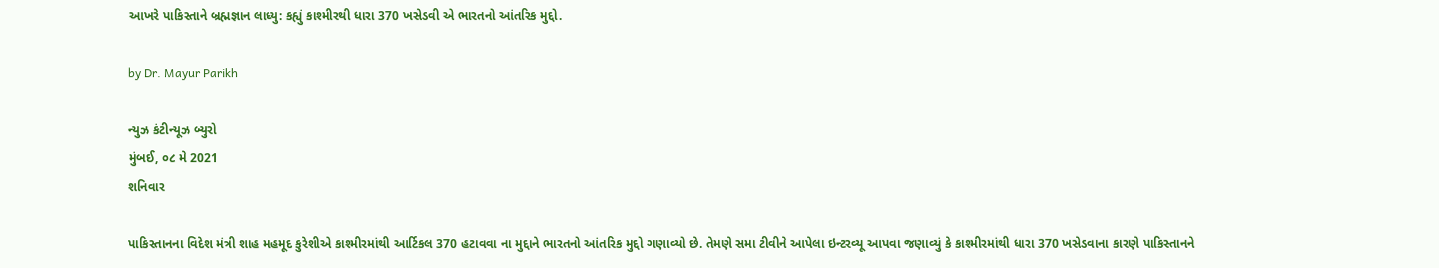આખરે પાકિસ્તાને બ્રહ્મજ્ઞાન લાધ્યુ: કહ્યું કાશ્મીરથી ધારા 370 ખસેડવી એ ભારતનો આંતરિક મુદ્દો.

by Dr. Mayur Parikh

ન્યુઝ કંટીન્યૂઝ બ્યુરો
મુંબઈ, ૦૮ મે 2021
શનિવાર

પાકિસ્તાનના વિદેશ મંત્રી શાહ મહમૂદ કુરેશીએ કાશ્મીરમાંથી આર્ટિકલ 370 હટાવવા ના મુદ્દાને ભારતનો આંતરિક મુદ્દો ગણાવ્યો છે. તેમણે સમા ટીવીને આપેલા ઇન્ટરવ્યૂ આપવા જણાવ્યું કે કાશ્મીરમાંથી ધારા 370 ખસેડવાના કારણે પાકિસ્તાનને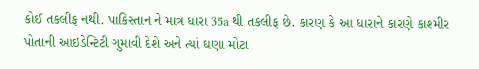કોઈ તકલીફ નથી. પાકિસ્તાન ને માત્ર ધારા 35a થી તકલીફ છે. કારણ કે આ ધારાને કારણે કાશ્મીર પોતાની આઇડેન્ટિટી ગુમાવી દેશે અને ત્યાં ઘણા મોટા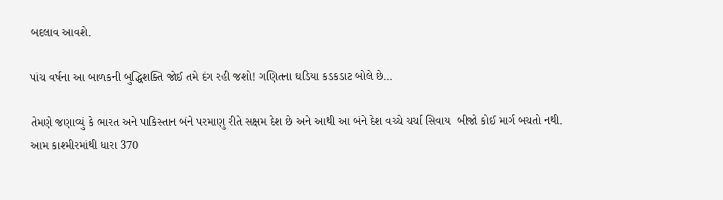બદલાવ આવશે.

પાંચ વર્ષના આ બાળકની બુદ્ધિશક્તિ જોઈ તમે દંગ રહી જશો! ગણિતના ઘડિયા કડકડાટ બોલે છે…

તેમણે જણાવ્યું કે ભારત અને પાકિસ્તાન બંને પરમાણુ રીતે સક્ષમ દેશ છે અને આથી આ બંને દેશ વચ્ચે ચર્ચા સિવાય  બીજો કોઈ માર્ગ બચતો નથી.
આમ કાશ્મીરમાંથી ધારા 370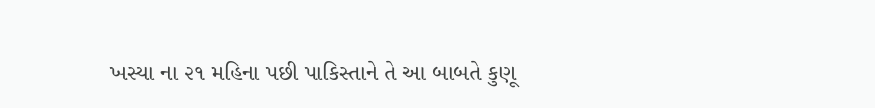ખસ્યા ના ૨૧ મહિના પછી પાકિસ્તાને તે આ બાબતે કુણૂ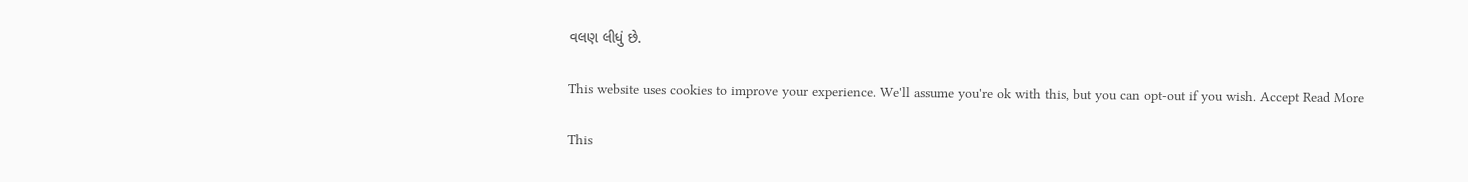વલણ લીધું છે.

This website uses cookies to improve your experience. We'll assume you're ok with this, but you can opt-out if you wish. Accept Read More

This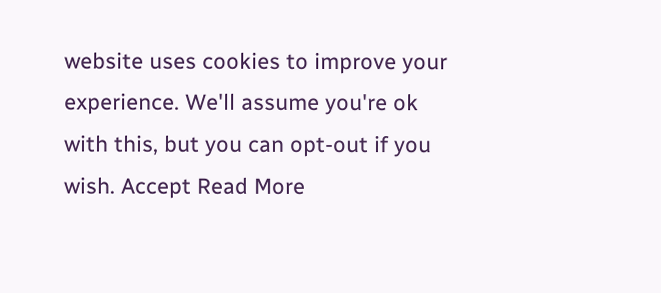website uses cookies to improve your experience. We'll assume you're ok with this, but you can opt-out if you wish. Accept Read More